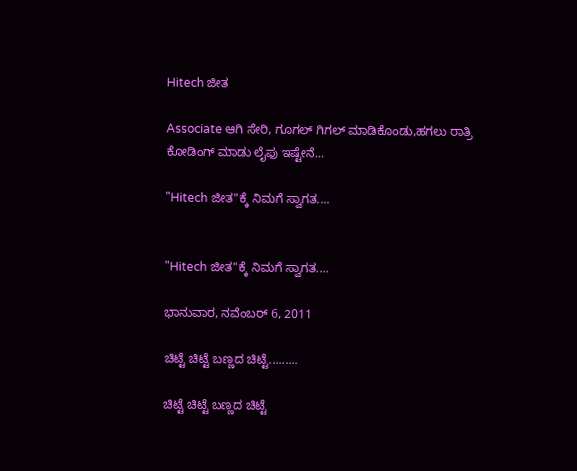Hitech ಜೀತ

Associate ಆಗಿ ಸೇರಿ, ಗೂಗಲ್ ಗಿಗಲ್ ಮಾಡಿಕೊಂಡು,ಹಗಲು ರಾತ್ರಿ ಕೋಡಿಂಗ್ ಮಾಡು ಲೈಫು ಇಷ್ಟೇನೆ...

"Hitech ಜೀತ"ಕ್ಕೆ ನಿಮಗೆ ಸ್ವಾಗತ....


"Hitech ಜೀತ"ಕ್ಕೆ ನಿಮಗೆ ಸ್ವಾಗತ....

ಭಾನುವಾರ, ನವೆಂಬರ್ 6, 2011

ಚಿಟ್ಟೆ ಚಿಟ್ಟೆ ಬಣ್ಣದ ಚಿಟ್ಟೆ.........

ಚಿಟ್ಟೆ ಚಿಟ್ಟೆ ಬಣ್ಣದ ಚಿಟ್ಟೆ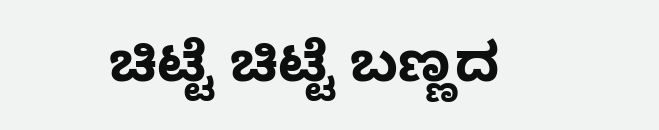ಚಿಟ್ಟೆ ಚಿಟ್ಟೆ ಬಣ್ಣದ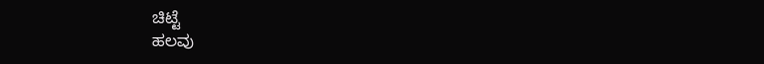ಚಿಟ್ಟೆ
ಹಲವು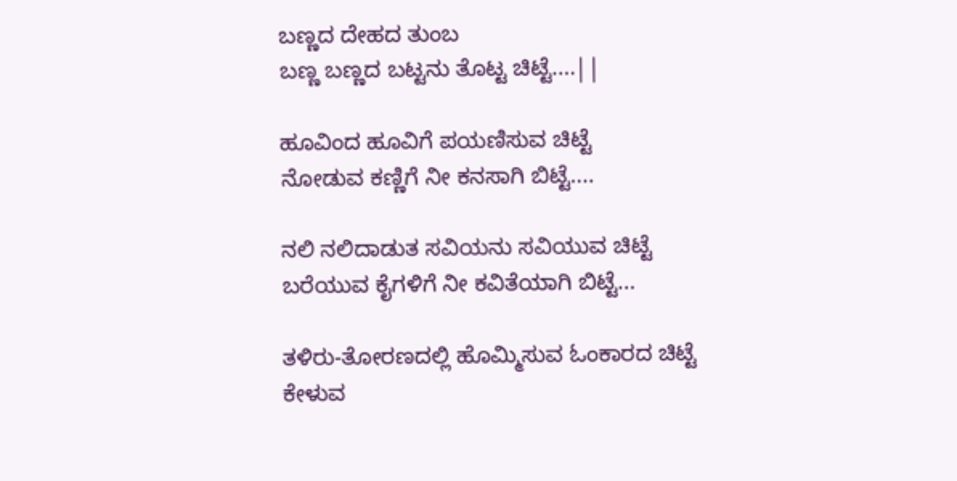ಬಣ್ಣದ ದೇಹದ ತುಂಬ
ಬಣ್ಣ ಬಣ್ಣದ ಬಟ್ಟನು ತೊಟ್ಟ ಚಿಟ್ಟೆ....||

ಹೂವಿಂದ ಹೂವಿಗೆ ಪಯಣಿಸುವ ಚಿಟ್ಟೆ
ನೋಡುವ ಕಣ್ಣಿಗೆ ನೀ ಕನಸಾಗಿ ಬಿಟ್ಟೆ....

ನಲಿ ನಲಿದಾಡುತ ಸವಿಯನು ಸವಿಯುವ ಚಿಟ್ಟೆ
ಬರೆಯುವ ಕೈಗಳಿಗೆ ನೀ ಕವಿತೆಯಾಗಿ ಬಿಟ್ಟೆ...

ತಳಿರು-ತೋರಣದಲ್ಲಿ ಹೊಮ್ಮಿಸುವ ಓಂಕಾರದ ಚಿಟ್ಟೆ
ಕೇಳುವ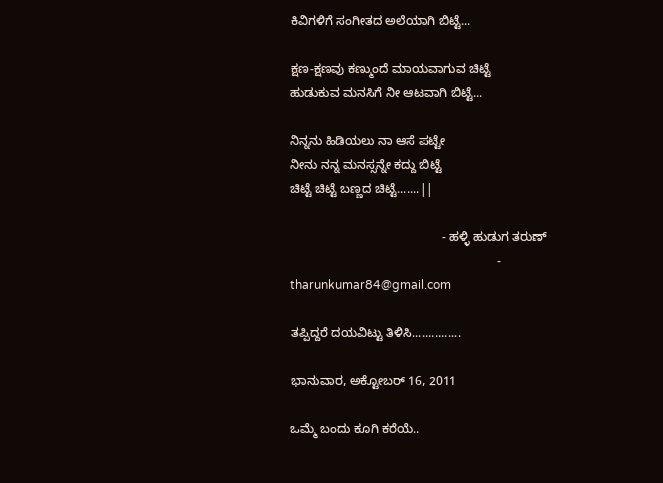ಕಿವಿಗಳಿಗೆ ಸಂಗೀತದ ಅಲೆಯಾಗಿ ಬಿಟ್ಟೆ...

ಕ್ಷಣ-ಕ್ಷಣವು ಕಣ್ಮುಂದೆ ಮಾಯವಾಗುವ ಚಿಟ್ಟೆ
ಹುಡುಕುವ ಮನಸಿಗೆ ನೀ ಆಟವಾಗಿ ಬಿಟ್ಟೆ...

ನಿನ್ನನು ಹಿಡಿಯಲು ನಾ ಆಸೆ ಪಟ್ಟೇ
ನೀನು ನನ್ನ ಮನಸ್ಸನ್ನೇ ಕದ್ದು ಬಿಟ್ಟೆ
ಚಿಟ್ಟೆ ಚಿಟ್ಟೆ ಬಣ್ಣದ ಚಿಟ್ಟೆ.......||

                                            - ಹಳ್ಳಿ ಹುಡುಗ ತರುಣ್
                                                            - tharunkumar84@gmail.com

ತಪ್ಪಿದ್ದರೆ ದಯವಿಟ್ಟು ತಿಳಿಸಿ...............

ಭಾನುವಾರ, ಅಕ್ಟೋಬರ್ 16, 2011

ಒಮ್ಮೆ ಬಂದು ಕೂಗಿ ಕರೆಯೆ..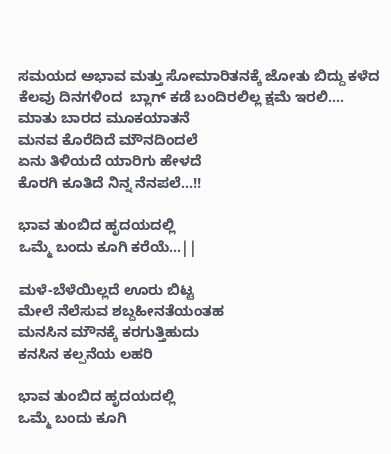ಸಮಯದ ಅಭಾವ ಮತ್ತು ಸೋಮಾರಿತನಕ್ಕೆ ಜೋತು ಬಿದ್ದು ಕಳೆದ ಕೆಲವು ದಿನಗಳಿಂದ  ಬ್ಲಾಗ್ ಕಡೆ ಬಂದಿರಲಿಲ್ಲ ಕ್ಷಮೆ ಇರಲಿ....
ಮಾತು ಬಾರದ ಮೂಕಯಾತನೆ
ಮನವ ಕೊರೆದಿದೆ ಮೌನದಿಂದಲೆ
ಏನು ತಿಳಿಯದೆ ಯಾರಿಗು ಹೇಳದೆ
ಕೊರಗಿ ಕೂತಿದೆ ನಿನ್ನ ನೆನಪಲೆ...!!

ಭಾವ ತುಂಬಿದ ಹೃದಯದಲ್ಲಿ
ಒಮ್ಮೆ ಬಂದು ಕೂಗಿ ಕರೆಯೆ...||

ಮಳೆ-ಬೆಳೆಯಿಲ್ಲದೆ ಊರು ಬಿಟ್ಟ
ಮೇಲೆ ನೆಲೆಸುವ ಶಬ್ದಹೀನತೆಯಂತಹ
ಮನಸಿನ ಮೌನಕ್ಕೆ ಕರಗುತ್ತಿಹುದು
ಕನಸಿನ ಕಲ್ಪನೆಯ ಲಹರಿ

ಭಾವ ತುಂಬಿದ ಹೃದಯದಲ್ಲಿ
ಒಮ್ಮೆ ಬಂದು ಕೂಗಿ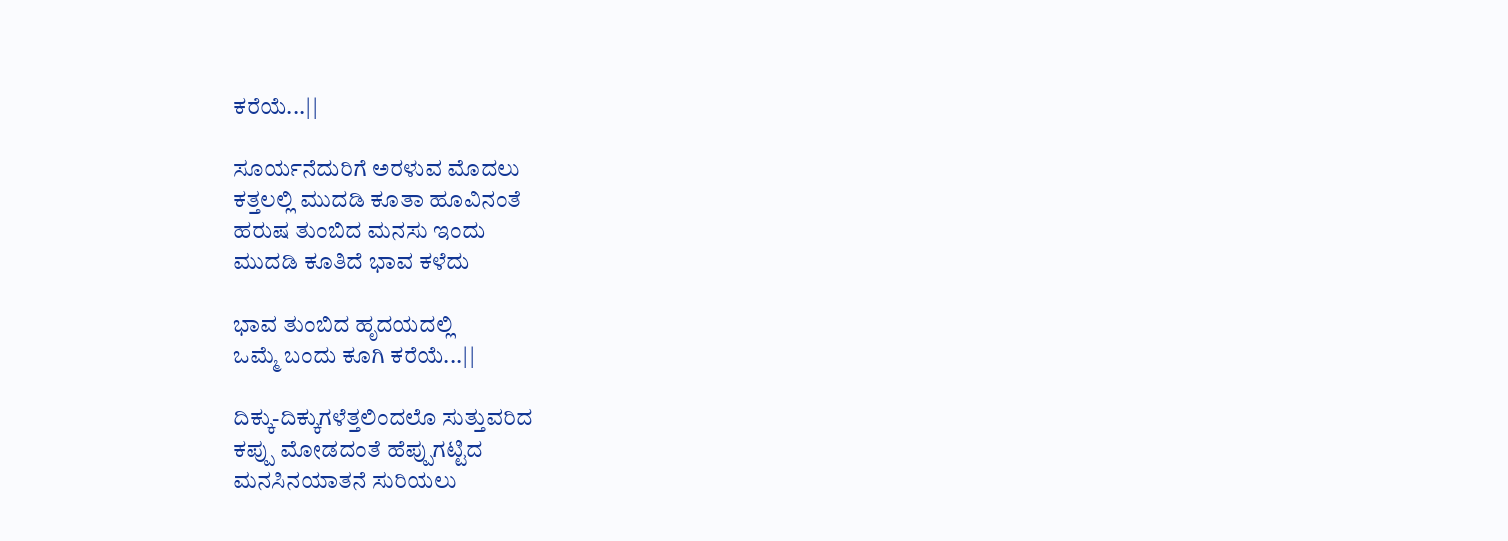ಕರೆಯೆ...||

ಸೂರ್ಯನೆದುರಿಗೆ ಅರಳುವ ಮೊದಲು
ಕತ್ತಲಲ್ಲಿ ಮುದಡಿ ಕೂತಾ ಹೂವಿನಂತೆ
ಹರುಷ ತುಂಬಿದ ಮನಸು ಇಂದು
ಮುದಡಿ ಕೂತಿದೆ ಭಾವ ಕಳೆದು

ಭಾವ ತುಂಬಿದ ಹೃದಯದಲ್ಲಿ
ಒಮ್ಮೆ ಬಂದು ಕೂಗಿ ಕರೆಯೆ...||

ದಿಕ್ಕು-ದಿಕ್ಕುಗಳೆತ್ತಲಿಂದಲೊ ಸುತ್ತುವರಿದ
ಕಪ್ಪು ಮೋಡದಂತೆ ಹೆಪ್ಪುಗಟ್ಟಿದ
ಮನಸಿನಯಾತನೆ ಸುರಿಯಲು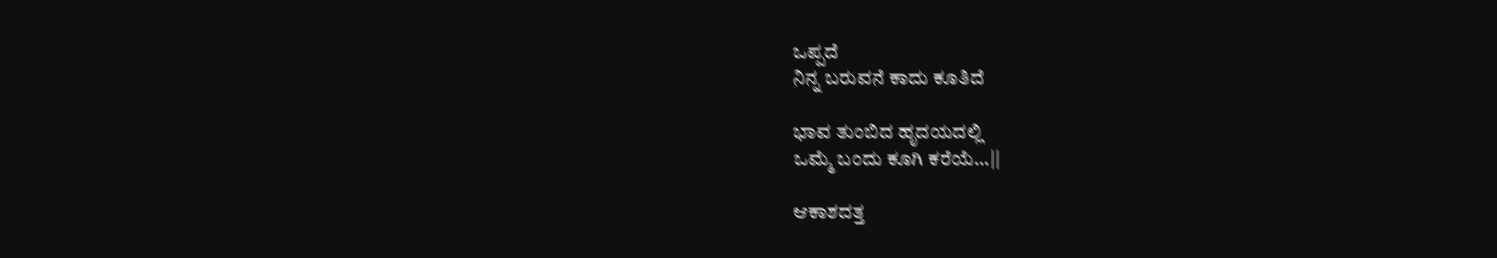ಒಪ್ಪದೆ
ನಿನ್ನ ಬರುವನೆ ಕಾದು ಕೂತಿದೆ

ಭಾವ ತುಂಬಿದ ಹೃದಯದಲ್ಲಿ
ಒಮ್ಮೆ ಬಂದು ಕೂಗಿ ಕರೆಯೆ...||

ಆಕಾಶದತ್ತ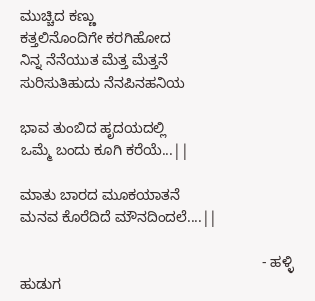ಮುಚ್ಚಿದ ಕಣ್ಣು
ಕತ್ತಲಿನೊಂದಿಗೇ ಕರಗಿಹೋದ
ನಿನ್ನ ನೆನೆಯುತ ಮೆತ್ತ ಮೆತ್ತನೆ
ಸುರಿಸುತಿಹುದು ನೆನಪಿನಹನಿಯ

ಭಾವ ತುಂಬಿದ ಹೃದಯದಲ್ಲಿ
ಒಮ್ಮೆ ಬಂದು ಕೂಗಿ ಕರೆಯೆ...||

ಮಾತು ಬಾರದ ಮೂಕಯಾತನೆ
ಮನವ ಕೊರೆದಿದೆ ಮೌನದಿಂದಲೆ....||

                                                            - ಹಳ್ಳಿ ಹುಡುಗ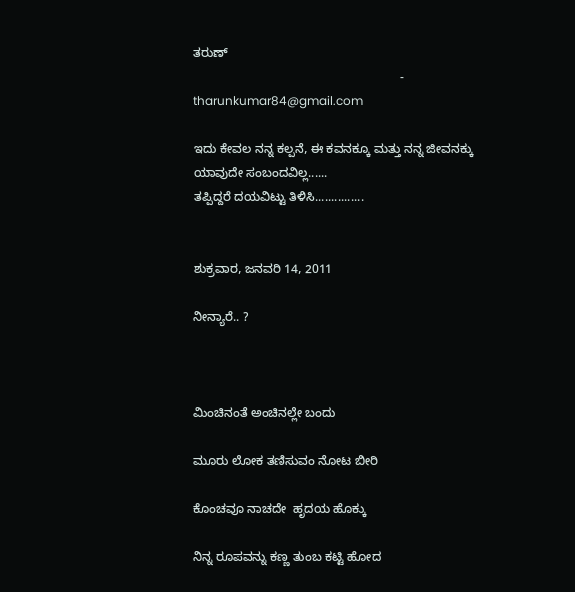ತರುಣ್
                                                            - tharunkumar84@gmail.com

ಇದು ಕೇವಲ ನನ್ನ ಕಲ್ಪನೆ, ಈ ಕವನಕ್ಕೂ ಮತ್ತು ನನ್ನ ಜೀವನಕ್ಕು ಯಾವುದೇ ಸಂಬಂದವಿಲ್ಲ......
ತಪ್ಪಿದ್ದರೆ ದಯವಿಟ್ಟು ತಿಳಿಸಿ...............


ಶುಕ್ರವಾರ, ಜನವರಿ 14, 2011

ನೀನ್ಯಾರೆ.. ?



ಮಿಂಚಿನಂತೆ ಅಂಚಿನಲ್ಲೇ ಬಂದು

ಮೂರು ಲೋಕ ತಣಿಸುವಂ ನೋಟ ಬೀರಿ

ಕೊಂಚವೂ ನಾಚದೇ  ಹೃದಯ ಹೊಕ್ಕು

ನಿನ್ನ ರೂಪವನ್ನು ಕಣ್ಣ ತುಂಬ ಕಟ್ಟಿ ಹೋದ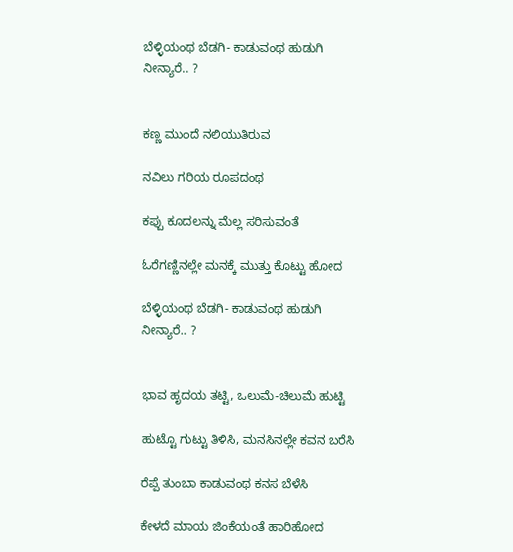ಬೆಳ್ಳಿಯಂಥ ಬೆಡಗಿ- ಕಾಡುವಂಥ ಹುಡುಗಿ ನೀನ್ಯಾರೆ.. ?


ಕಣ್ಣ ಮುಂದೆ ನಲಿಯುತಿರುವ

ನವಿಲು ಗರಿಯ ರೂಪದಂಥ

ಕಪ್ಪು ಕೂದಲನ್ನು ಮೆಲ್ಲ ಸರಿಸುವಂತೆ

ಓರೆಗಣ್ಣಿನಲ್ಲೇ ಮನಕ್ಕೆ ಮುತ್ತು ಕೊಟ್ಟು ಹೋದ

ಬೆಳ್ಳಿಯಂಥ ಬೆಡಗಿ- ಕಾಡುವಂಥ ಹುಡುಗಿ ನೀನ್ಯಾರೆ.. ?


ಭಾವ ಹೃದಯ ತಟ್ಟಿ, ಒಲುಮೆ-ಚಿಲುಮೆ ಹುಟ್ಟಿ

ಹುಟ್ಟೊ ಗುಟ್ಟು ತಿಳಿಸಿ, ಮನಸಿನಲ್ಲೇ ಕವನ ಬರೆಸಿ

ರೆಪ್ಪೆ ತುಂಬಾ ಕಾಡುವಂಥ ಕನಸ ಬೆಳೆಸಿ

ಕೇಳದೆ ಮಾಯ ಜಿಂಕೆಯಂತೆ ಹಾರಿಹೋದ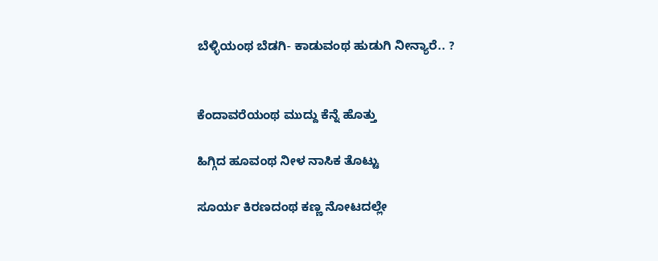ಬೆಳ್ಳಿಯಂಥ ಬೆಡಗಿ- ಕಾಡುವಂಥ ಹುಡುಗಿ ನೀನ್ಯಾರೆ.. ?


ಕೆಂದಾವರೆಯಂಥ ಮುದ್ದು ಕೆನ್ನೆ ಹೊತ್ತು

ಹಿಗ್ಗಿದ ಹೂವಂಥ ನೀಳ ನಾಸಿಕ ತೊಟ್ಟು

ಸೂರ್ಯ ಕಿರಣದಂಥ ಕಣ್ಣ ನೋಟದಲ್ಲೇ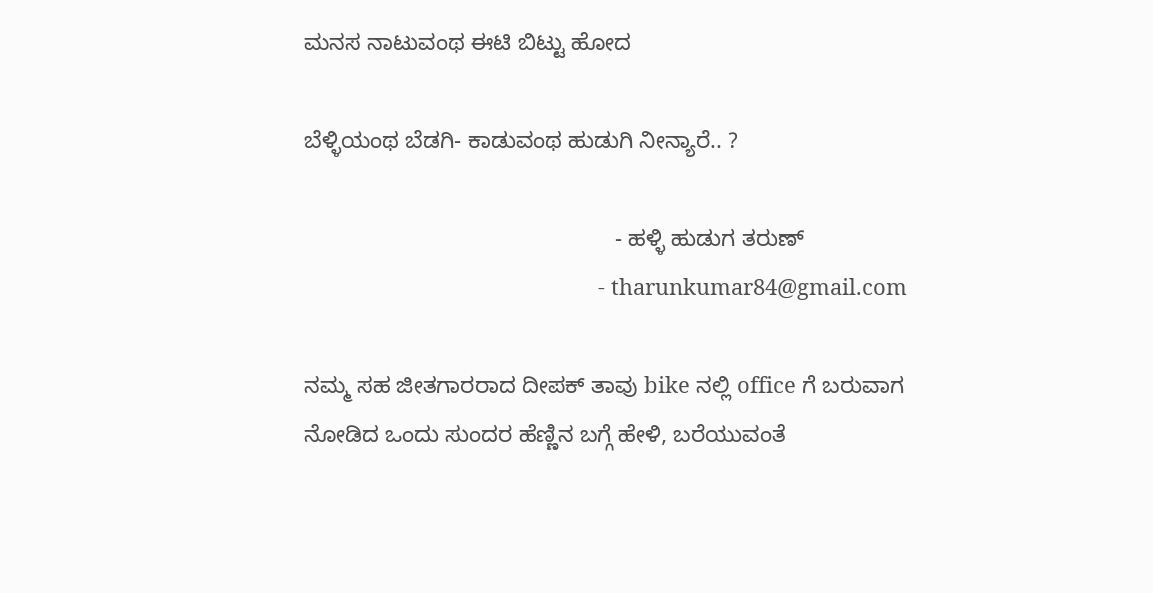ಮನಸ ನಾಟುವಂಥ ಈಟಿ ಬಿಟ್ಟು ಹೋದ

ಬೆಳ್ಳಿಯಂಥ ಬೆಡಗಿ- ಕಾಡುವಂಥ ಹುಡುಗಿ ನೀನ್ಯಾರೆ.. ?

                                                 - ಹಳ್ಳಿ ಹುಡುಗ ತರುಣ್
                                                 - tharunkumar84@gmail.com

ನಮ್ಮ ಸಹ ಜೀತಗಾರರಾದ ದೀಪಕ್ ತಾವು bike ನಲ್ಲಿ office ಗೆ ಬರುವಾಗ ನೋಡಿದ ಒಂದು ಸುಂದರ ಹೆಣ್ಣಿನ ಬಗ್ಗೆ ಹೇಳಿ, ಬರೆಯುವಂತೆ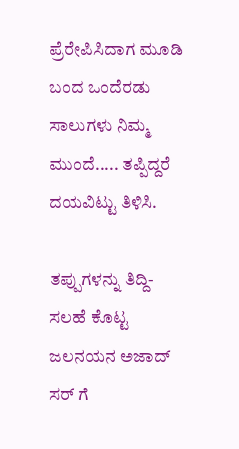ಪ್ರೆರೇಪಿಸಿದಾಗ ಮೂಡಿ ಬಂದ ಒಂದೆರಡು ಸಾಲುಗಳು ನಿಮ್ಮ ಮುಂದೆ..... ತಪ್ಪಿದ್ದರೆ ದಯವಿಟ್ಟು ತಿಳಿಸಿ.

ತಪ್ಪುಗಳನ್ನು ತಿದ್ದಿ-ಸಲಹೆ ಕೊಟ್ಟ ಜಲನಯನ ಅಜಾದ್ ಸರ್ ಗೆ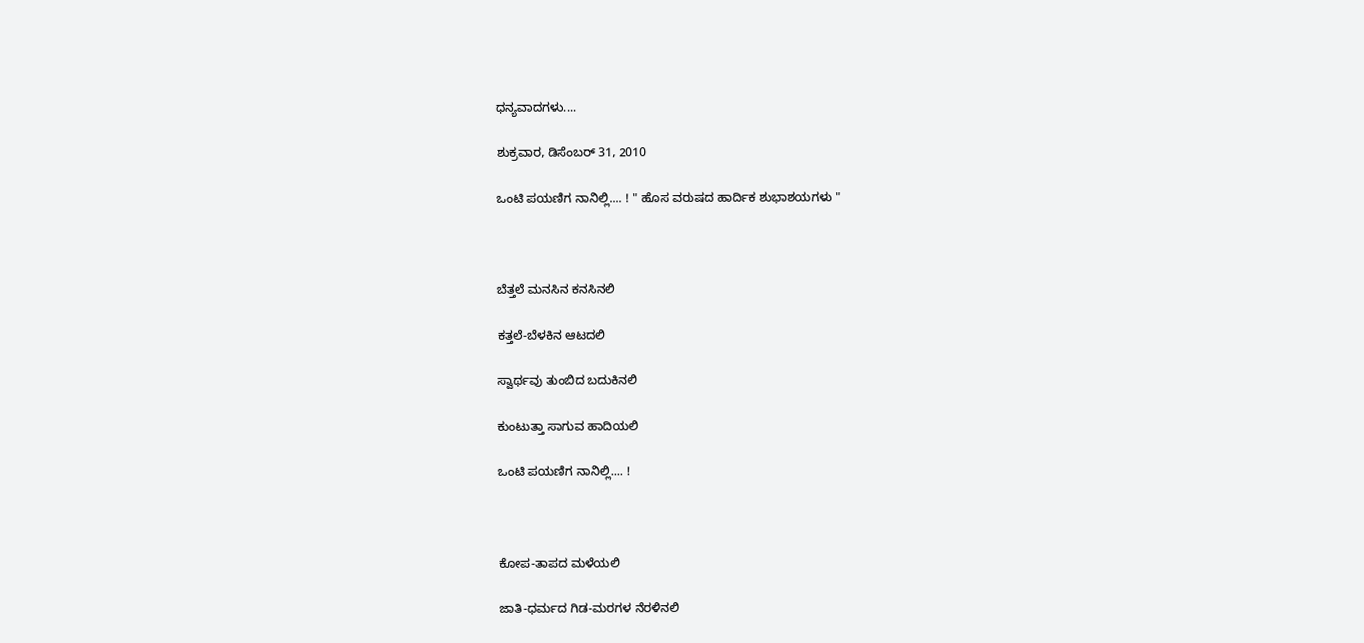ಧನ್ಯವಾದಗಳು....

ಶುಕ್ರವಾರ, ಡಿಸೆಂಬರ್ 31, 2010

ಒಂಟಿ ಪಯಣಿಗ ನಾನಿಲ್ಲಿ.... ! " ಹೊಸ ವರುಷದ ಹಾರ್ದಿಕ ಶುಭಾಶಯಗಳು "



ಬೆತ್ತಲೆ ಮನಸಿನ ಕನಸಿನಲಿ

ಕತ್ತಲೆ-ಬೆಳಕಿನ ಆಟದಲಿ

ಸ್ವಾರ್ಥವು ತುಂಬಿದ ಬದುಕಿನಲಿ

ಕುಂಟುತ್ತಾ ಸಾಗುವ ಹಾದಿಯಲಿ

ಒಂಟಿ ಪಯಣಿಗ ನಾನಿಲ್ಲಿ.... !



ಕೋಪ-ತಾಪದ ಮಳೆಯಲಿ

ಜಾತಿ-ಧರ್ಮದ ಗಿಡ-ಮರಗಳ ನೆರಳಿನಲಿ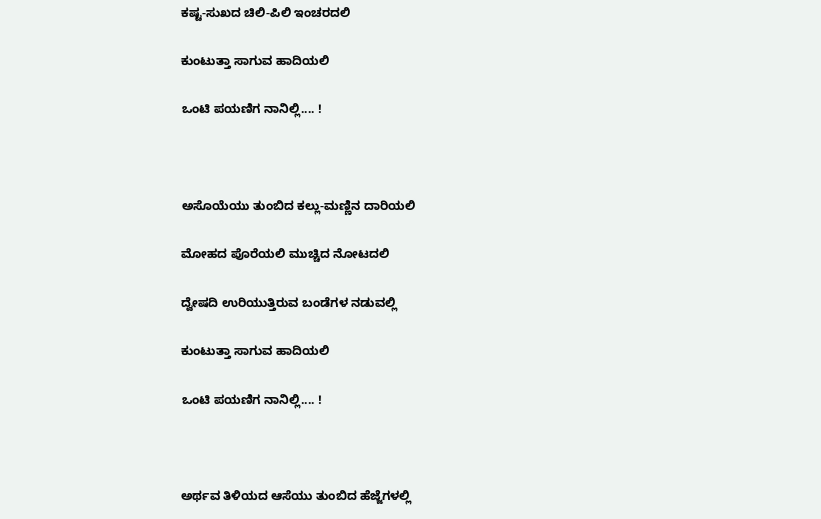ಕಷ್ಟ-ಸುಖದ ಚಿಲಿ-ಪಿಲಿ ಇಂಚರದಲಿ

ಕುಂಟುತ್ತಾ ಸಾಗುವ ಹಾದಿಯಲಿ

ಒಂಟಿ ಪಯಣಿಗ ನಾನಿಲ್ಲಿ.... !



ಅಸೊಯೆಯು ತುಂಬಿದ ಕಲ್ಲು-ಮಣ್ಣಿನ ದಾರಿಯಲಿ

ಮೋಹದ ಪೊರೆಯಲಿ ಮುಚ್ಚಿದ ನೋಟದಲಿ

ದ್ವೇಷದಿ ಉರಿಯುತ್ತಿರುವ ಬಂಡೆಗಳ ನಡುವಲ್ಲಿ

ಕುಂಟುತ್ತಾ ಸಾಗುವ ಹಾದಿಯಲಿ

ಒಂಟಿ ಪಯಣಿಗ ನಾನಿಲ್ಲಿ.... !



ಅರ್ಥವ ತಿಳಿಯದ ಆಸೆಯು ತುಂಬಿದ ಹೆಜ್ಜೆಗಳಲ್ಲಿ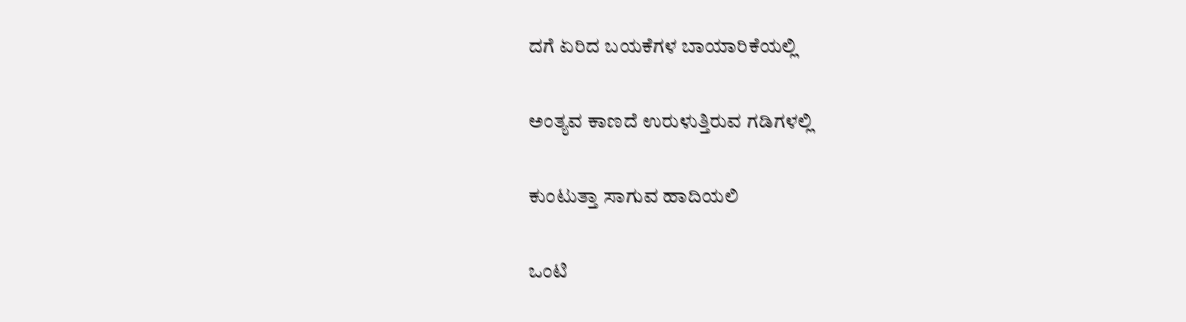ದಗೆ ಏರಿದ ಬಯಕೆಗಳ ಬಾಯಾರಿಕೆಯಲ್ಲಿ

ಅಂತ್ಯವ ಕಾಣದೆ ಉರುಳುತ್ತಿರುವ ಗಡಿಗಳಲ್ಲಿ

ಕುಂಟುತ್ತಾ ಸಾಗುವ ಹಾದಿಯಲಿ

ಒಂಟಿ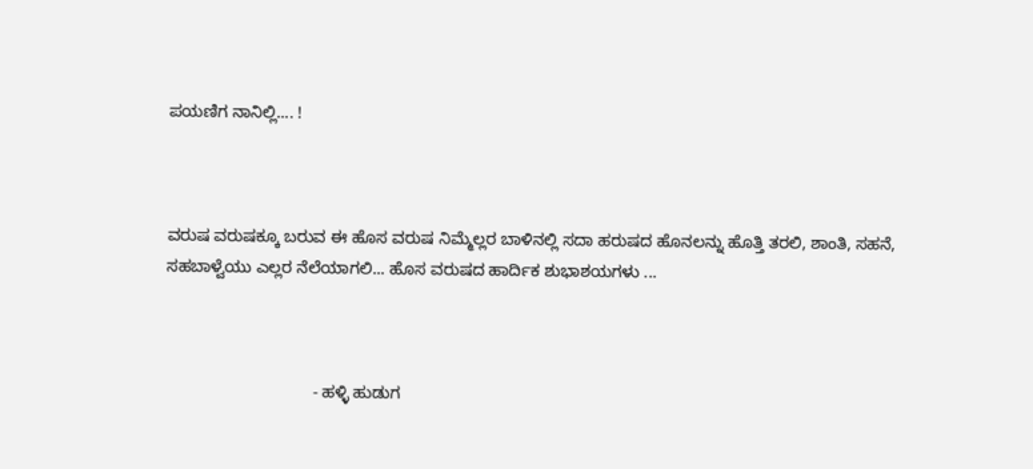ಪಯಣಿಗ ನಾನಿಲ್ಲಿ.... !



ವರುಷ ವರುಷಕ್ಕೂ ಬರುವ ಈ ಹೊಸ ವರುಷ ನಿಮ್ಮೆಲ್ಲರ ಬಾಳಿನಲ್ಲಿ ಸದಾ ಹರುಷದ ಹೊನಲನ್ನು ಹೊತ್ತಿ ತರಲಿ, ಶಾಂತಿ, ಸಹನೆ, ಸಹಬಾಳ್ವೆಯು ಎಲ್ಲರ ನೆಲೆಯಾಗಲಿ... ಹೊಸ ವರುಷದ ಹಾರ್ದಿಕ ಶುಭಾಶಯಗಳು ...



                                - ಹಳ್ಳಿ ಹುಡುಗ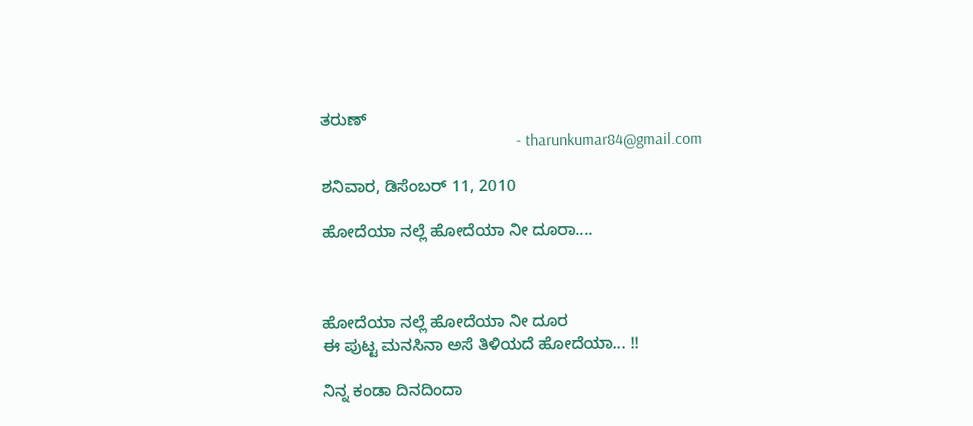ತರುಣ್
                                                 - tharunkumar84@gmail.com

ಶನಿವಾರ, ಡಿಸೆಂಬರ್ 11, 2010

ಹೋದೆಯಾ ನಲ್ಲೆ ಹೋದೆಯಾ ನೀ ದೂರಾ....



ಹೋದೆಯಾ ನಲ್ಲೆ ಹೋದೆಯಾ ನೀ ದೂರ
ಈ ಪುಟ್ಟ ಮನಸಿನಾ ಅಸೆ ತಿಳಿಯದೆ ಹೋದೆಯಾ... !!

ನಿನ್ನ ಕಂಡಾ ದಿನದಿಂದಾ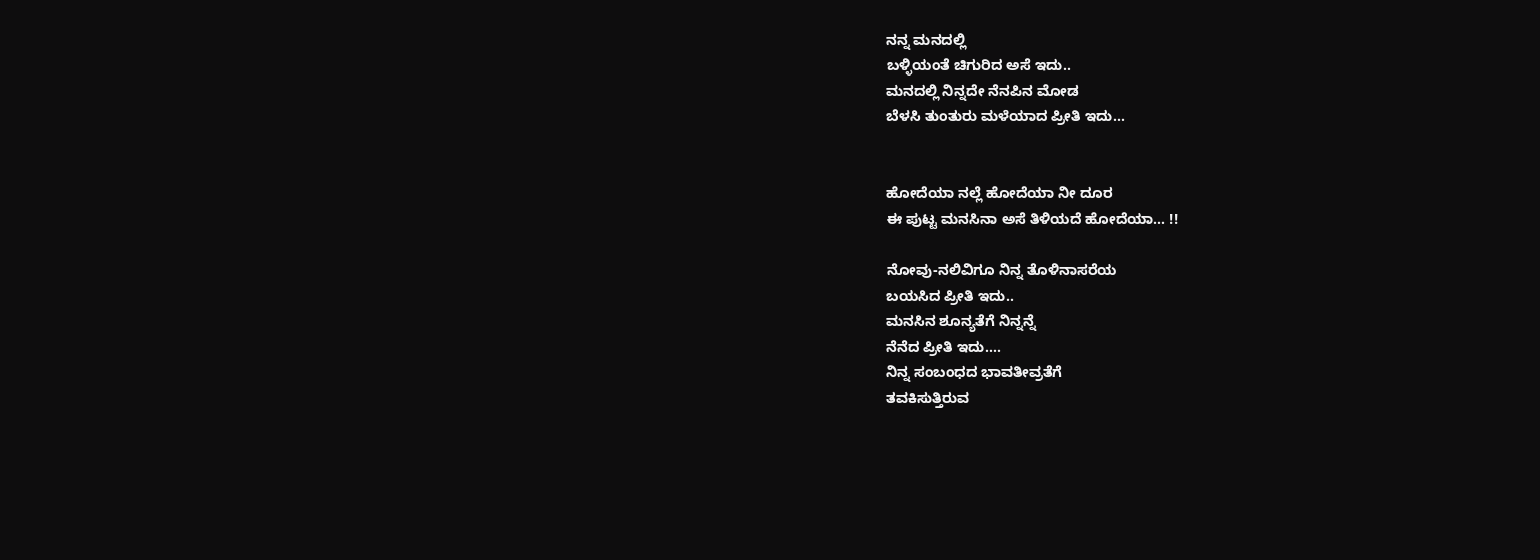ನನ್ನ ಮನದಲ್ಲಿ
ಬಳ್ಳಿಯಂತೆ ಚಿಗುರಿದ ಅಸೆ ಇದು..
ಮನದಲ್ಲಿ ನಿನ್ನದೇ ನೆನಪಿನ ಮೋಡ
ಬೆಳಸಿ ತುಂತುರು ಮಳೆಯಾದ ಪ್ರೀತಿ ಇದು...


ಹೋದೆಯಾ ನಲ್ಲೆ ಹೋದೆಯಾ ನೀ ದೂರ
ಈ ಪುಟ್ಟ ಮನಸಿನಾ ಅಸೆ ತಿಳಿಯದೆ ಹೋದೆಯಾ... !!

ನೋವು-ನಲಿವಿಗೂ ನಿನ್ನ ತೊಳಿನಾಸರೆಯ
ಬಯಸಿದ ಪ್ರೀತಿ ಇದು..
ಮನಸಿನ ಶೂನ್ಯತೆಗೆ ನಿನ್ನನ್ನೆ
ನೆನೆದ ಪ್ರೀತಿ ಇದು....
ನಿನ್ನ ಸಂಬಂಧದ ಭಾವತೀವ್ರತೆಗೆ
ತವಕಿಸುತ್ತಿರುವ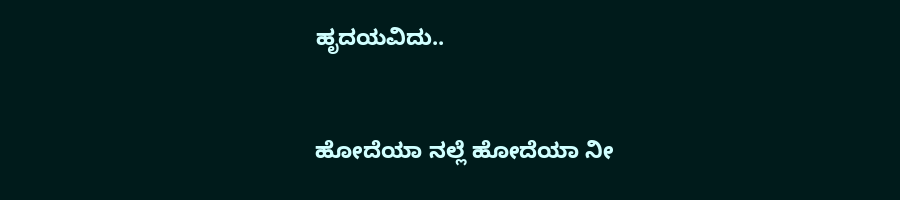ಹೃದಯವಿದು..


ಹೋದೆಯಾ ನಲ್ಲೆ ಹೋದೆಯಾ ನೀ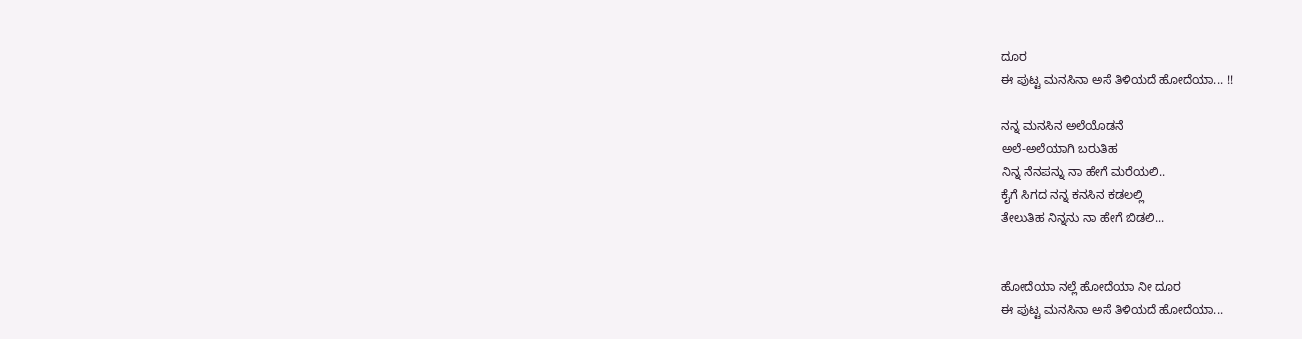ದೂರ
ಈ ಪುಟ್ಟ ಮನಸಿನಾ ಅಸೆ ತಿಳಿಯದೆ ಹೋದೆಯಾ... !!

ನನ್ನ ಮನಸಿನ ಅಲೆಯೊಡನೆ
ಅಲೆ-ಅಲೆಯಾಗಿ ಬರುತಿಹ
ನಿನ್ನ ನೆನಪನ್ನು ನಾ ಹೇಗೆ ಮರೆಯಲಿ..
ಕೈಗೆ ಸಿಗದ ನನ್ನ ಕನಸಿನ ಕಡಲಲ್ಲಿ
ತೇಲುತಿಹ ನಿನ್ನನು ನಾ ಹೇಗೆ ಬಿಡಲಿ...


ಹೋದೆಯಾ ನಲ್ಲೆ ಹೋದೆಯಾ ನೀ ದೂರ
ಈ ಪುಟ್ಟ ಮನಸಿನಾ ಅಸೆ ತಿಳಿಯದೆ ಹೋದೆಯಾ...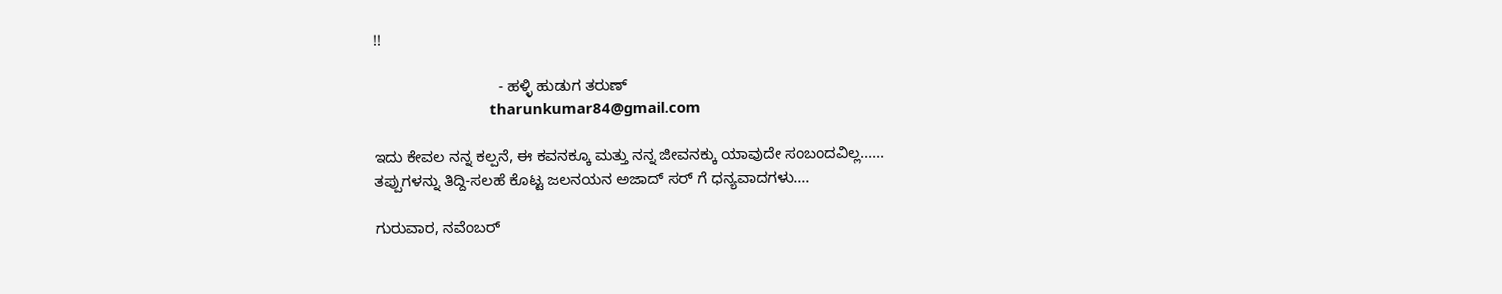!!

                             - ಹಳ್ಳಿ ಹುಡುಗ ತರುಣ್
                             tharunkumar84@gmail.com

ಇದು ಕೇವಲ ನನ್ನ ಕಲ್ಪನೆ, ಈ ಕವನಕ್ಕೂ ಮತ್ತು ನನ್ನ ಜೀವನಕ್ಕು ಯಾವುದೇ ಸಂಬಂದವಿಲ್ಲ......
ತಪ್ಪುಗಳನ್ನು ತಿದ್ದಿ-ಸಲಹೆ ಕೊಟ್ಟ ಜಲನಯನ ಅಜಾದ್ ಸರ್ ಗೆ ಧನ್ಯವಾದಗಳು....

ಗುರುವಾರ, ನವೆಂಬರ್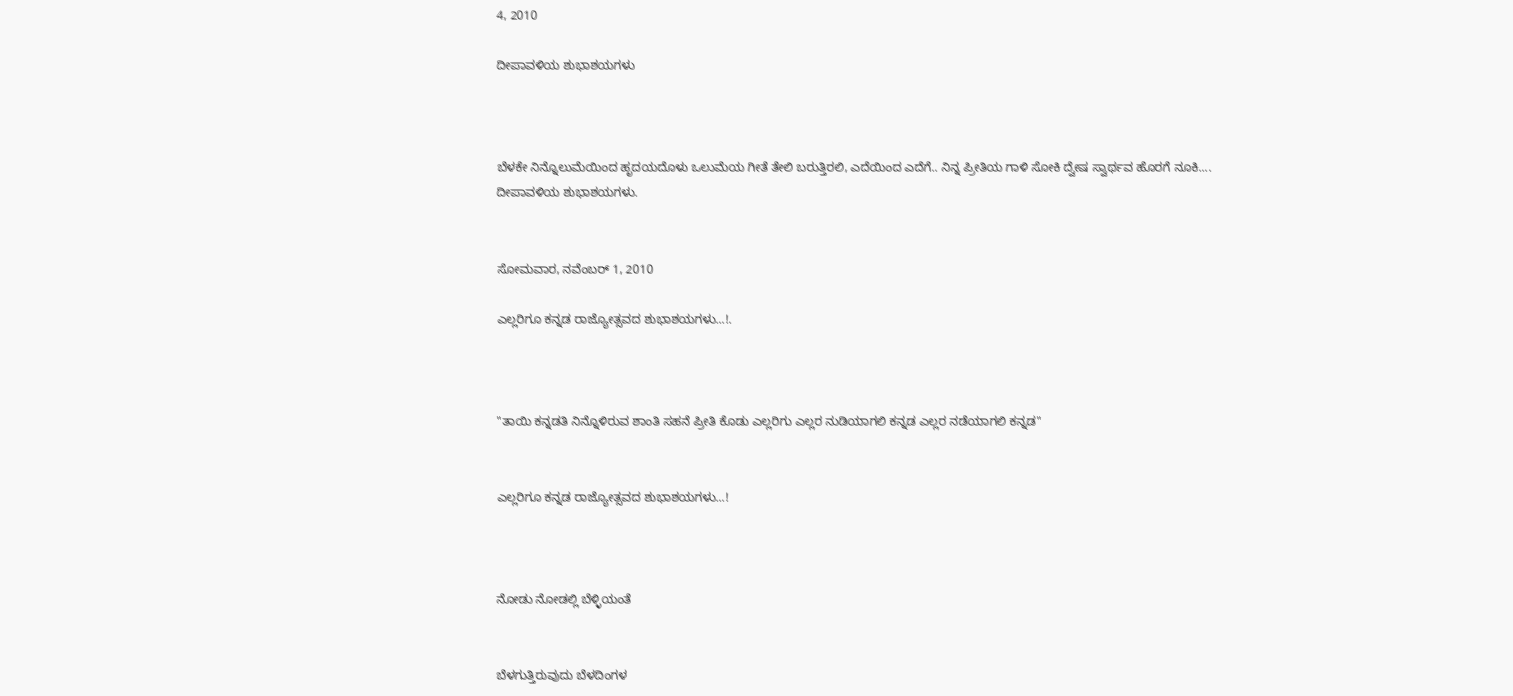4, 2010

ದೀಪಾವಳಿಯ ಶುಭಾಶಯಗಳು



ಬೆಳಕೇ ನಿನ್ನೊಲುಮೆಯಿಂದ ಹೃದಯದೊಳು ಒಲುಮೆಯ ಗೀತೆ ತೇಲಿ ಬರುತ್ತಿರಲಿ, ಎದೆಯಿಂದ ಎದೆಗೆ.. ನಿನ್ನ ಪ್ರೀತಿಯ ಗಾಳಿ ಸೋಕಿ ದ್ವೇಷ ಸ್ವಾರ್ಥವ ಹೊರಗೆ ನೂಕಿ....
ದೀಪಾವಳಿಯ ಶುಭಾಶಯಗಳು.


ಸೋಮವಾರ, ನವೆಂಬರ್ 1, 2010

ಎಲ್ಲರಿಗೂ ಕನ್ನಡ ರಾಜ್ಯೋತ್ಸವದ ಶುಭಾಶಯಗಳು...!.



"ತಾಯಿ ಕನ್ನಡತಿ ನಿನ್ನೊಳಿರುವ ಶಾಂತಿ ಸಹನೆ ಪ್ರೀತಿ ಕೊಡು ಎಲ್ಲರಿಗು ಎಲ್ಲರ ನುಡಿಯಾಗಲಿ ಕನ್ನಡ ಎಲ್ಲರ ನಡೆಯಾಗಲಿ ಕನ್ನಡ"


ಎಲ್ಲರಿಗೂ ಕನ್ನಡ ರಾಜ್ಯೋತ್ಸವದ ಶುಭಾಶಯಗಳು...!



ನೋಡು ನೋಡಲ್ಲಿ ಬೆಳ್ಳಿಯಂತೆ


ಬೆಳಗುತ್ತಿರುವುದು ಬೆಳದಿಂಗಳ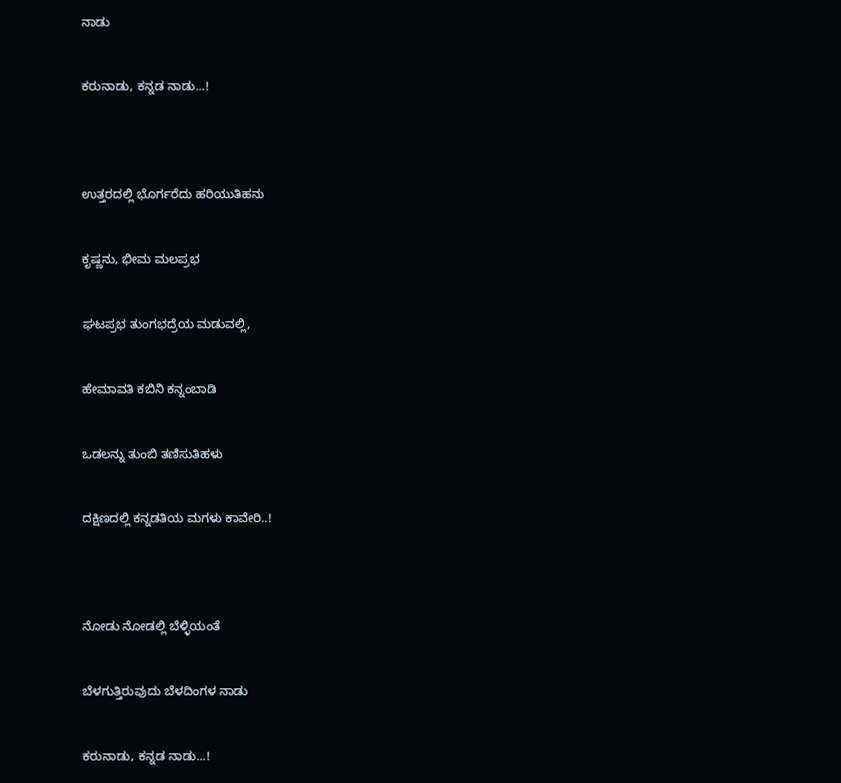ನಾಡು


ಕರುನಾಡು, ಕನ್ನಡ ನಾಡು...!




ಉತ್ತರದಲ್ಲಿ ಭೊರ್ಗರೆದು ಹರಿಯುತಿಹನು


ಕೃಷ್ಣನು, ಭೀಮ ಮಲಪ್ರಭ


ಘಟಪ್ರಭ ತುಂಗಭದ್ರೆಯ ಮಡುವಲ್ಲಿ,


ಹೇಮಾವತಿ ಕಬಿನಿ ಕನ್ನಂಬಾಡಿ


ಒಡಲನ್ನು ತುಂಬಿ ತಣಿಸುತಿಹಳು


ದಕ್ಷಿಣದಲ್ಲಿ ಕನ್ನಡತಿಯ ಮಗಳು ಕಾವೇರಿ..!




ನೋಡು ನೋಡಲ್ಲಿ ಬೆಳ್ಳಿಯಂತೆ


ಬೆಳಗುತ್ತಿರುವುದು ಬೆಳದಿಂಗಳ ನಾಡು


ಕರುನಾಡು, ಕನ್ನಡ ನಾಡು...!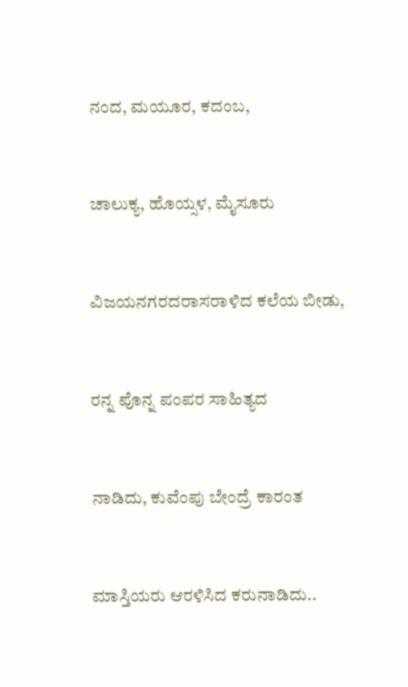ನಂದ, ಮಯೂರ, ಕದಂಬ,


ಚಾಲುಕ್ಯ, ಹೊಯ್ಸಳ, ಮೈಸೂರು


ವಿಜಯನಗರದರಾಸರಾಳಿದ ಕಲೆಯ ಬೀಡು,


ರನ್ನ ಪೊನ್ನ ಪಂಪರ ಸಾಹಿತ್ಯದ


ನಾಡಿದು, ಕುವೆಂಪು ಬೇಂದ್ರೆ ಕಾರಂತ


ಮಾಸ್ತಿಯರು ಆರಳಿಸಿದ ಕರುನಾಡಿದು..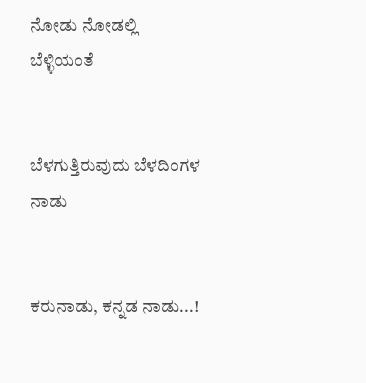ನೋಡು ನೋಡಲ್ಲಿ ಬೆಳ್ಳಿಯಂತೆ


ಬೆಳಗುತ್ತಿರುವುದು ಬೆಳದಿಂಗಳ ನಾಡು


ಕರುನಾಡು, ಕನ್ನಡ ನಾಡು...!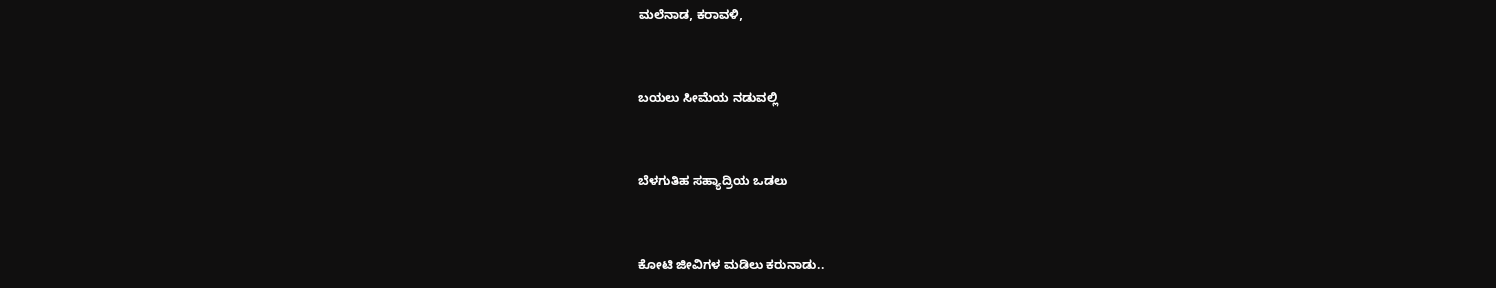ಮಲೆನಾಡ, ಕರಾವಳಿ,


ಬಯಲು ಸೀಮೆಯ ನಡುವಲ್ಲಿ


ಬೆಳಗುತಿಹ ಸಹ್ಯಾದ್ರಿಯ ಒಡಲು


ಕೋಟಿ ಜೀವಿಗಳ ಮಡಿಲು ಕರುನಾಡು..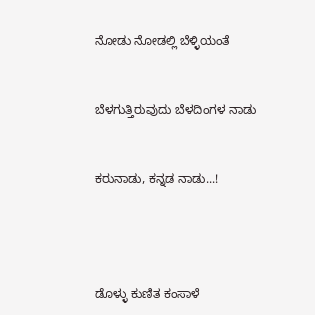ನೋಡು ನೋಡಲ್ಲಿ ಬೆಳ್ಳಿಯಂತೆ


ಬೆಳಗುತ್ತಿರುವುದು ಬೆಳದಿಂಗಳ ನಾಡು


ಕರುನಾಡು, ಕನ್ನಡ ನಾಡು...!




ಡೊಳ್ಳು ಕುಣಿತ ಕಂಸಾಳೆ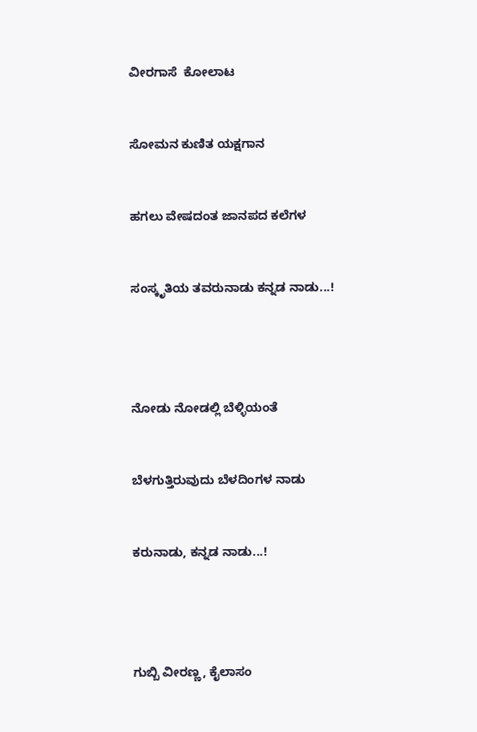ವೀರಗಾಸೆ  ಕೋಲಾಟ


ಸೋಮನ ಕುಣಿತ ಯಕ್ಷಗಾನ


ಹಗಲು ವೇಷದಂತ ಜಾನಪದ ಕಲೆಗಳ


ಸಂಸ್ಕೃತಿಯ ತವರುನಾಡು ಕನ್ನಡ ನಾಡು...!




ನೋಡು ನೋಡಲ್ಲಿ ಬೆಳ್ಳಿಯಂತೆ


ಬೆಳಗುತ್ತಿರುವುದು ಬೆಳದಿಂಗಳ ನಾಡು


ಕರುನಾಡು, ಕನ್ನಡ ನಾಡು...!




ಗುಬ್ಬಿ ವೀರಣ್ಣ, ಕೈಲಾಸಂ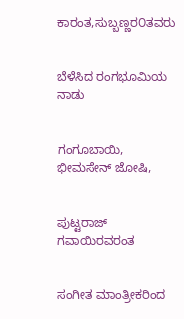ಕಾರಂತ,ಸುಬ್ಬಣ್ಣರ೦ತವರು


ಬೆಳೆಸಿದ ರಂಗಭೂಮಿಯ ನಾಡು


ಗಂಗೂಬಾಯಿ, ಭೀಮಸೇನ್ ಜೋಷಿ,


ಪುಟ್ಟರಾಜ್ ಗವಾಯಿರವರಂತ


ಸಂಗೀತ ಮಾಂತ್ರೀಕರಿಂದ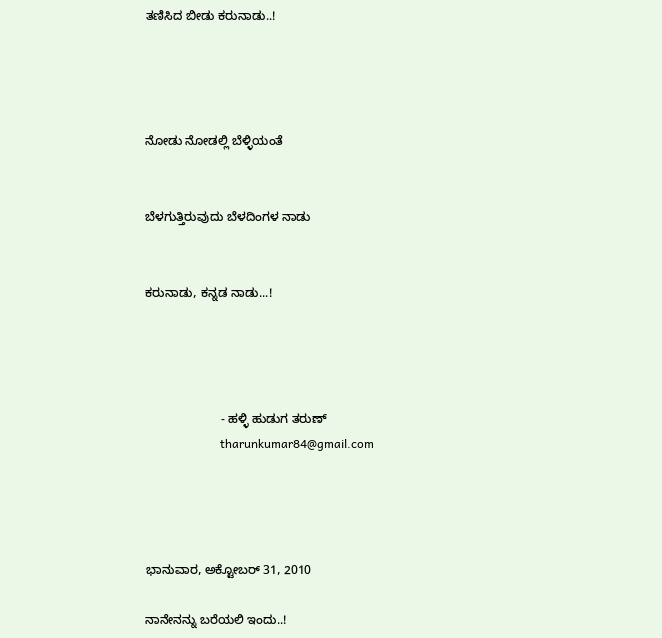ತಣಿಸಿದ ಬೀಡು ಕರುನಾಡು..!




ನೋಡು ನೋಡಲ್ಲಿ ಬೆಳ್ಳಿಯಂತೆ


ಬೆಳಗುತ್ತಿರುವುದು ಬೆಳದಿಂಗಳ ನಾಡು


ಕರುನಾಡು, ಕನ್ನಡ ನಾಡು...!




                      - ಹಳ್ಳಿ ಹುಡುಗ ತರುಣ್
                         tharunkumar84@gmail.com




ಭಾನುವಾರ, ಅಕ್ಟೋಬರ್ 31, 2010

ನಾನೇನನ್ನು ಬರೆಯಲಿ ಇಂದು..!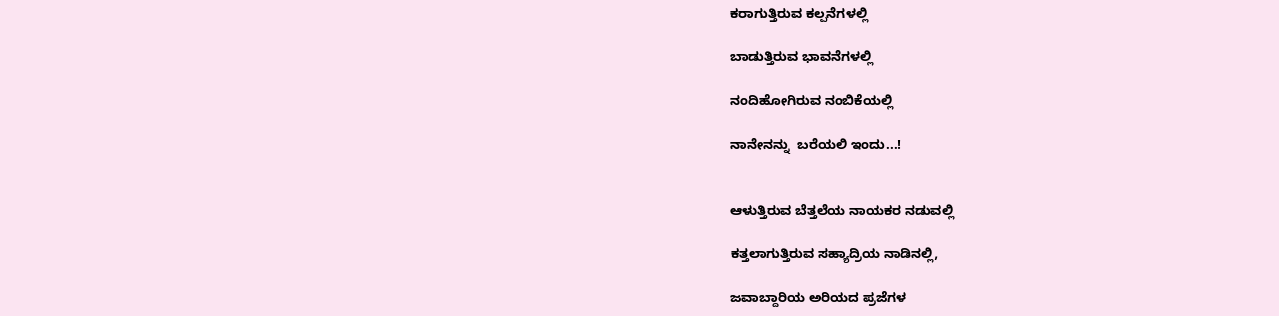ಕರಾಗುತ್ತಿರುವ ಕಲ್ಪನೆಗಳಲ್ಲಿ

ಬಾಡುತ್ತಿರುವ ಭಾವನೆಗಳಲ್ಲಿ

ನಂದಿಹೋಗಿರುವ ನಂಬಿಕೆಯಲ್ಲಿ

ನಾನೇನನ್ನು  ಬರೆಯಲಿ ಇಂದು...!


ಆಳುತ್ತಿರುವ ಬೆತ್ತಲೆಯ ನಾಯಕರ ನಡುವಲ್ಲಿ

ಕತ್ತಲಾಗುತ್ತಿರುವ ಸಹ್ಯಾದ್ರಿಯ ನಾಡಿನಲ್ಲಿ,

ಜವಾಬ್ದಾರಿಯ ಅರಿಯದ ಪ್ರಜೆಗಳ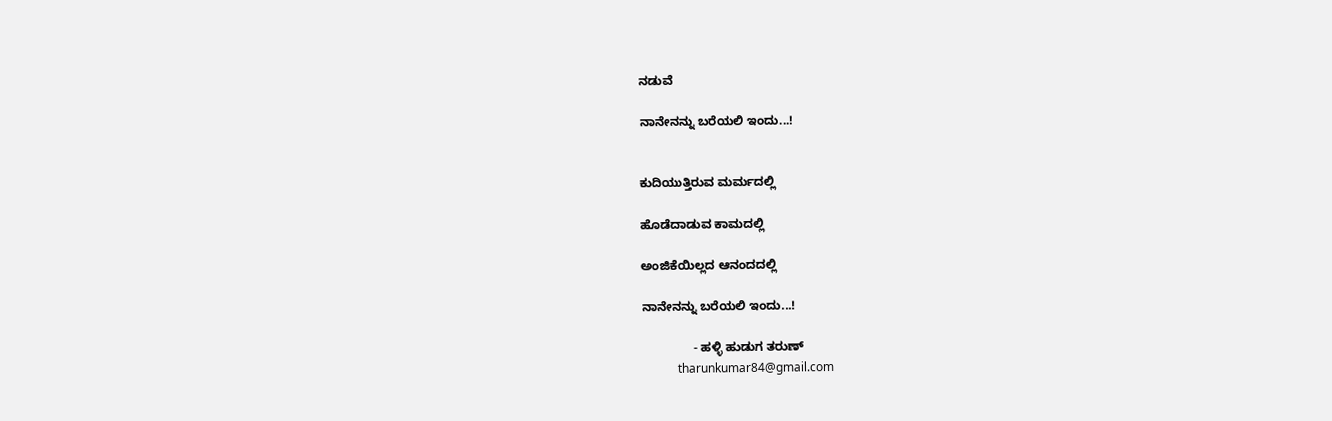ನಡುವೆ

ನಾನೇನನ್ನು ಬರೆಯಲಿ ಇಂದು...!


ಕುದಿಯುತ್ತಿರುವ ಮರ್ಮದಲ್ಲಿ

ಹೊಡೆದಾಡುವ ಕಾಮದಲ್ಲಿ

ಅಂಜಿಕೆಯಿಲ್ಲದ ಆನಂದದಲ್ಲಿ

ನಾನೇನನ್ನು ಬರೆಯಲಿ ಇಂದು...!

               - ಹಳ್ಳಿ ಹುಡುಗ ತರುಣ್
            tharunkumar84@gmail.com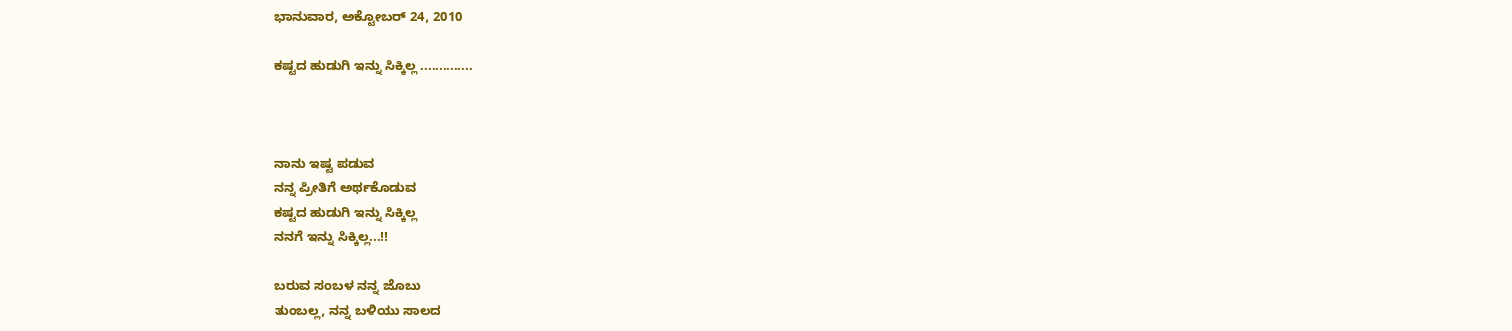ಭಾನುವಾರ, ಅಕ್ಟೋಬರ್ 24, 2010

ಕಷ್ಟದ ಹುಡುಗಿ ಇನ್ನು ಸಿಕ್ಕಿಲ್ಲ ..............



ನಾನು ಇಷ್ಟ ಪಡುವ
ನನ್ನ ಪ್ರೀತಿಗೆ ಅರ್ಥಕೊಡುವ
ಕಷ್ಟದ ಹುಡುಗಿ ಇನ್ನು ಸಿಕ್ಕಿಲ್ಲ
ನನಗೆ ಇನ್ನು ಸಿಕ್ಕಿಲ್ಲ...!!

ಬರುವ ಸಂಬಳ ನನ್ನ ಜೊಬು
ತುಂಬಲ್ಲ, ನನ್ನ ಬಳಿಯು ಸಾಲದ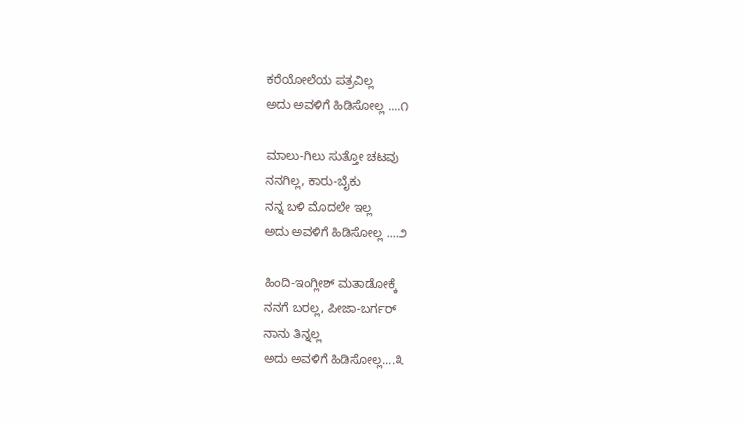ಕರೆಯೋಲೆಯ ಪತ್ರವಿಲ್ಲ
ಅದು ಅವಳಿಗೆ ಹಿಡಿಸೋಲ್ಲ ....೧

ಮಾಲು-ಗಿಲು ಸುತ್ತೋ ಚಟವು
ನನಗಿಲ್ಲ, ಕಾರು-ಬೈಕು
ನನ್ನ ಬಳಿ ಮೊದಲೇ ಇಲ್ಲ
ಅದು ಅವಳಿಗೆ ಹಿಡಿಸೋಲ್ಲ ....೨

ಹಿಂದಿ-ಇಂಗ್ಲೀಶ್ ಮತಾಡೋಕ್ಕೆ
ನನಗೆ ಬರಲ್ಲ, ಪೀಜಾ-ಬರ್ಗರ್
ನಾನು ತಿನ್ನಲ್ಲ
ಅದು ಅವಳಿಗೆ ಹಿಡಿಸೋಲ್ಲ....೩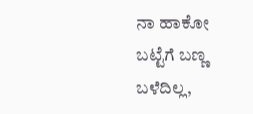ನಾ ಹಾಕೋ ಬಟ್ಟೆಗೆ ಬಣ್ಣ ಬಳೆದಿಲ್ಲ,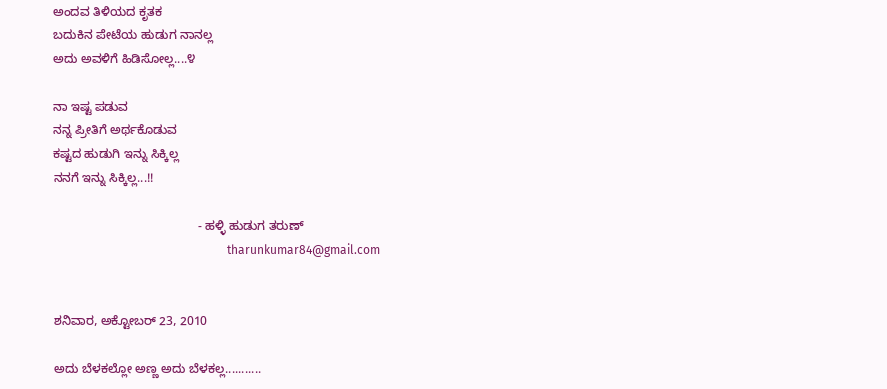ಅಂದವ ತಿಳಿಯದ ಕೃತಕ
ಬದುಕಿನ ಪೇಟೆಯ ಹುಡುಗ ನಾನಲ್ಲ
ಅದು ಅವಳಿಗೆ ಹಿಡಿಸೋಲ್ಲ....೪

ನಾ ಇಷ್ಟ ಪಡುವ
ನನ್ನ ಪ್ರೀತಿಗೆ ಅರ್ಥಕೊಡುವ
ಕಷ್ಟದ ಹುಡುಗಿ ಇನ್ನು ಸಿಕ್ಕಿಲ್ಲ
ನನಗೆ ಇನ್ನು ಸಿಕ್ಕಿಲ್ಲ...!!

                                          - ಹಳ್ಳಿ ಹುಡುಗ ತರುಣ್
                                                          tharunkumar84@gmail.com


ಶನಿವಾರ, ಅಕ್ಟೋಬರ್ 23, 2010

ಅದು ಬೆಳಕಲ್ಲೋ ಅಣ್ಣ ಅದು ಬೆಳಕಲ್ಲ...........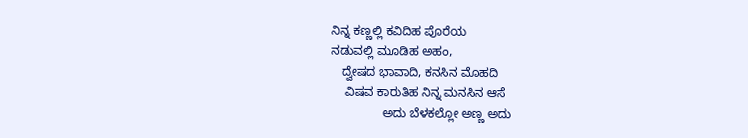ನಿನ್ನ ಕಣ್ಣಲ್ಲಿ ಕವಿದಿಹ ಪೊರೆಯ
ನಡುವಲ್ಲಿ ಮೂಡಿಹ ಅಹಂ,
   ದ್ವೇಷದ ಭಾವಾದಿ, ಕನಸಿನ ಮೊಹದಿ
    ವಿಷವ ಕಾರುತಿಹ ನಿನ್ನ ಮನಸಿನ ಆಸೆ
               ಅದು ಬೆಳಕಲ್ಲೋ ಅಣ್ಣ ಅದು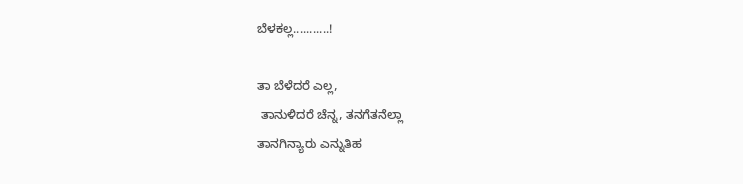ಬೆಳಕಲ್ಲ...........!

ತಾ ಬೆಳೆದರೆ ಎಲ್ಲ,
 ತಾನುಳಿದರೆ ಚೆನ್ನ, ತನಗೆತನೆಲ್ಲಾ
ತಾನಗಿನ್ಯಾರು ಎನ್ನುತಿಹ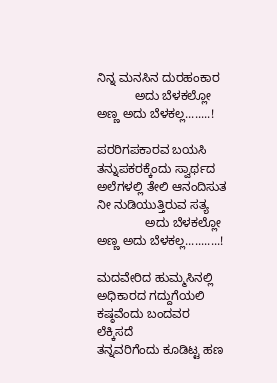ನಿನ್ನ ಮನಸಿನ ದುರಹಂಕಾರ
           ಅದು ಬೆಳಕಲ್ಲೋ ಅಣ್ಣ ಅದು ಬೆಳಕಲ್ಲ........!

ಪರರಿಗಪಕಾರವ ಬಯಸಿ
ತನ್ನುಪಕರಕ್ಕೆಂದು ಸ್ವಾರ್ಥದ
ಅಲೆಗಳಲ್ಲಿ ತೇಲಿ ಆನಂದಿಸುತ
ನೀ ನುಡಿಯುತ್ತಿರುವ ಸತ್ಯ
              ಅದು ಬೆಳಕಲ್ಲೋ ಅಣ್ಣ ಅದು ಬೆಳಕಲ್ಲ...........!

ಮದವೇರಿದ ಹುಮ್ಮಸಿನಲ್ಲಿ
ಅಧಿಕಾರದ ಗದ್ದುಗೆಯಲಿ
ಕಷ್ಠವೆಂದು ಬಂದವರ ಲೆಕ್ಕಿಸದೆ
ತನ್ನವರಿಗೆಂದು ಕೂಡಿಟ್ಟ ಹಣ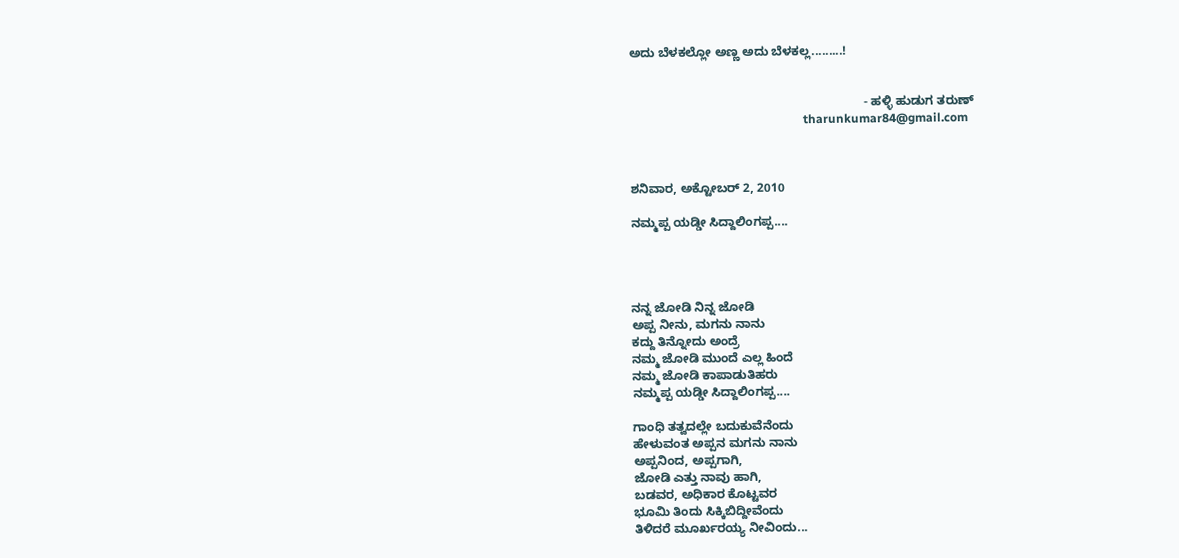ಅದು ಬೆಳಕಲ್ಲೋ ಅಣ್ಣ ಅದು ಬೆಳಕಲ್ಲ.........!


                                                                    - ಹಳ್ಳಿ ಹುಡುಗ ತರುಣ್
                                                          tharunkumar84@gmail.com



ಶನಿವಾರ, ಅಕ್ಟೋಬರ್ 2, 2010

ನಮ್ಮಪ್ಪ ಯಡ್ಡೀ ಸಿದ್ದಾಲಿಂಗಪ್ಪ....




ನನ್ನ ಜೋಡಿ ನಿನ್ನ ಜೋಡಿ
ಅಪ್ಪ ನೀನು, ಮಗನು ನಾನು
ಕದ್ದು ತಿನ್ನೋದು ಅಂದ್ರೆ
ನಮ್ಮ ಜೋಡಿ ಮುಂದೆ ಎಲ್ಲ ಹಿಂದೆ
ನಮ್ಮ ಜೋಡಿ ಕಾಪಾಡುತಿಹರು
ನಮ್ಮಪ್ಪ ಯಡ್ಡೀ ಸಿದ್ದಾಲಿಂಗಪ್ಪ....

ಗಾಂಧಿ ತತ್ವದಲ್ಲೇ ಬದುಕುವೆನೆಂದು
ಹೇಳುವಂತ ಅಪ್ಪನ ಮಗನು ನಾನು
ಅಪ್ಪನಿಂದ, ಅಪ್ಪಗಾಗಿ,
ಜೋಡಿ ಎತ್ತು ನಾವು ಹಾಗಿ,
ಬಡವರ, ಅಧಿಕಾರ ಕೊಟ್ಟವರ
ಭೂಮಿ ತಿಂದು ಸಿಕ್ಕಿಬಿದ್ದೀವೆಂದು
ತಿಳಿದರೆ ಮೂರ್ಖರಯ್ಯ ನೀವಿಂದು...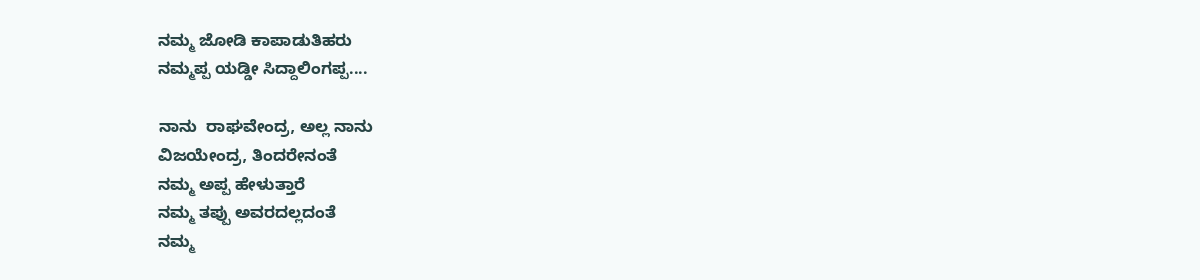ನಮ್ಮ ಜೋಡಿ ಕಾಪಾಡುತಿಹರು
ನಮ್ಮಪ್ಪ ಯಡ್ಡೀ ಸಿದ್ದಾಲಿಂಗಪ್ಪ....

ನಾನು  ರಾಘವೇಂದ್ರ, ಅಲ್ಲ ನಾನು
ವಿಜಯೇಂದ್ರ, ತಿಂದರೇನಂತೆ
ನಮ್ಮ ಅಪ್ಪ ಹೇಳುತ್ತಾರೆ
ನಮ್ಮ ತಪ್ಪು ಅವರದಲ್ಲದಂತೆ
ನಮ್ಮ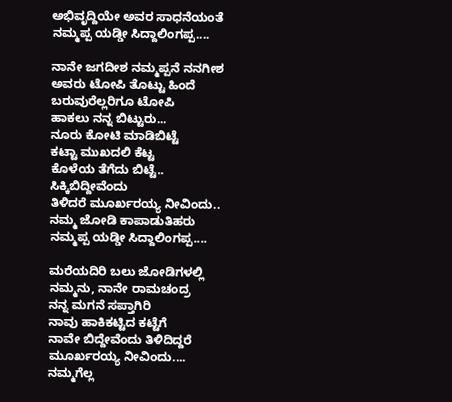ಅಭಿವೃದ್ದಿಯೇ ಅವರ ಸಾಧನೆಯಂತೆ
ನಮ್ಮಪ್ಪ ಯಡ್ಡೀ ಸಿದ್ದಾಲಿಂಗಪ್ಪ....

ನಾನೇ ಜಗದೀಶ ನಮ್ಮಪ್ಪನೆ ನನಗೀಶ
ಅವರು ಟೋಪಿ ತೊಟ್ಟು ಹಿಂದೆ
ಬರುವುರೆಲ್ಲರಿಗೂ ಟೋಪಿ
ಹಾಕಲು ನನ್ನ ಬಿಟ್ಟುರು...
ನೂರು ಕೋಟಿ ಮಾಡಿಬಿಟ್ಟೆ
ಕಟ್ಟಾ ಮುಖದಲಿ ಕೆಟ್ಟ
ಕೊಳೆಯ ತೆಗೆದು ಬಿಟ್ಟೆ..
ಸಿಕ್ಕಿಬಿದ್ದೀವೆಂದು
ತಿಳಿದರೆ ಮೂರ್ಖರಯ್ಯ ನೀವಿಂದು..
ನಮ್ಮ ಜೋಡಿ ಕಾಪಾಡುತಿಹರು
ನಮ್ಮಪ್ಪ ಯಡ್ಡೀ ಸಿದ್ದಾಲಿಂಗಪ್ಪ....

ಮರೆಯದಿರಿ ಬಲು ಜೋಡಿಗಳಲ್ಲಿ
ನಮ್ಮನು, ನಾನೇ ರಾಮಚಂದ್ರ
ನನ್ನ ಮಗನೆ ಸಪ್ತಾಗಿರಿ
ನಾವು ಹಾಕಿಕಟ್ಟಿದ ಕಟ್ಟೆಗೆ
ನಾವೇ ಬಿದ್ದೇವೆಂದು ತಿಳಿದಿದ್ದರೆ
ಮೂರ್ಖರಯ್ಯ ನೀವಿಂದು....
ನಮ್ಮಗೆಲ್ಲ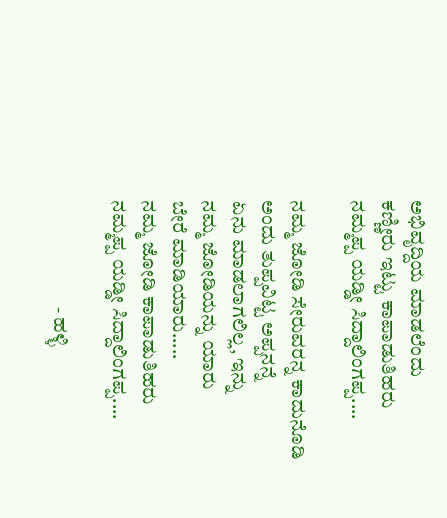ಅಭಿವೃದ್ದಿಯ ಮಾಡಲೆಂದು
ಕಣ್ಣೀರು ಇಟ್ಟು ಕಾಪಾಡುತಿಹರು
ನಮ್ಮಪ್ಪ ಯಡ್ಡೀ ಸಿದ್ದಾಲಿಂಗಪ್ಪ....

ನಮ್ಮ ಜೋಡಿ ಸೇರುವರನ್ನ ಕಾದುನೊಡಿ
ಅಂದು ತುಪ್ಪವಿಟ್ಟ ಅಪ್ಪನನ್ನೆ
ಏನು ಮಾಡಲಾಗಲಿಲ್ಲ, ಇನ್ನು
ನಮ್ಮ ಜೋಡಿಯನ್ನು ಯಾರು
ಬೇರೆ ಮಾಡಿಯಾರು.....
ನಮ್ಮ ಜೋಡಿ ಕಾಪಾಡುತಿಹರು
ನಮ್ಮಪ್ಪ ಯಡ್ಡೀ ಸಿದ್ದಾಲಿಂಗಪ್ಪ....

                           - ಹಳ್ಳಿ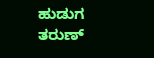ಹುಡುಗ ತರುಣ್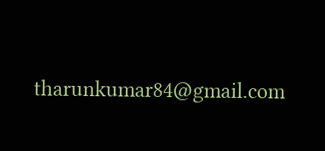tharunkumar84@gmail.com